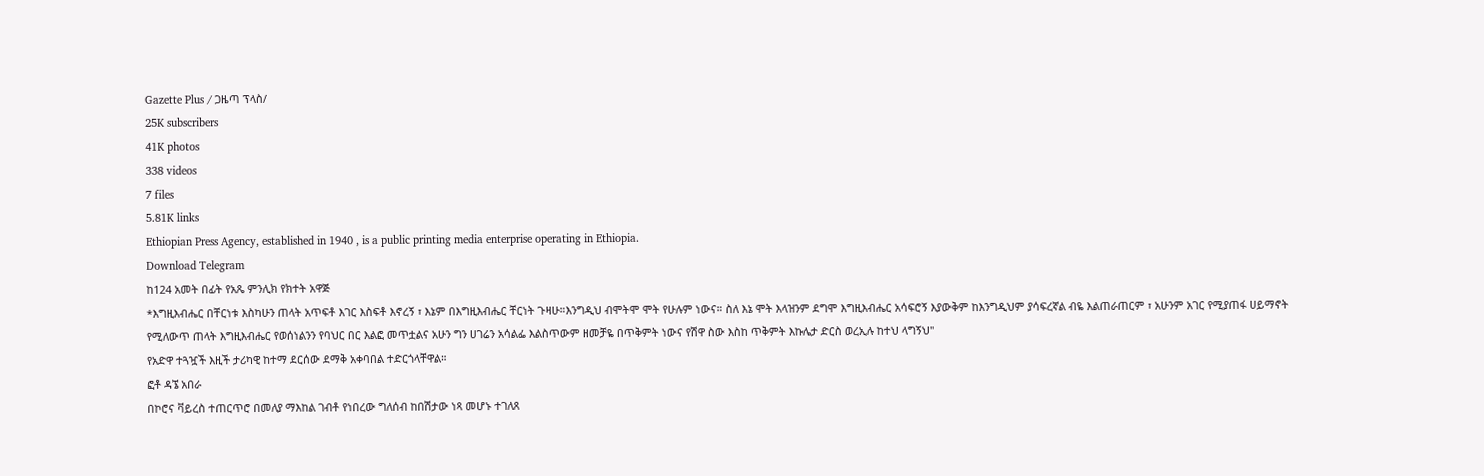Gazette Plus / ጋዜጣ ፕላስ/
25K subscribers
41K photos
338 videos
7 files
5.81K links
Ethiopian Press Agency, established in 1940 , is a public printing media enterprise operating in Ethiopia.
Download Telegram
ከ124 አመት በፊት የአጼ ምንሊክ የክተት አዋጅ
*እግዚእብሔር በቸርነቱ እስካሁን ጠላት አጥፍቶ እገር እስፍቶ እኖረኝ ፣ እኔም በእግዚእብሔር ቸርነት ጉዛሁ።እንግዲህ ብሞትሞ ሞት የሁሉም ነውና። ስለ እኔ ሞት እላዝንም ደግሞ እግዚእብሔር አሳፍሮኝ እያውቅም ከእንግዲህም ያሳፍረኛል ብዬ እልጠራጠርም ፣ አሁንም አገር የሚያጠፋ ሀይማኖት የሚለውጥ ጠላት እግዚእብሔር የወሰነልንን የባህር በር እልፎ መጥቷልና አሁን ግን ሀገሬን አሳልፌ እልስጥውም ዘመቻዬ በጥቅምት ነውና የሽዋ ስው እስከ ጥቅምት እኩሌታ ድርስ ወረኢሉ ከተህ ላግኝህ"
የአድዋ ተጓዧች እዚች ታሪካዊ ከተማ ደርሰው ደማቅ አቀባበል ተድርጎላቸዋል።
ፎቶ ዳኜ አበራ
በኮሮና ቫይረስ ተጠርጥሮ በመለያ ማእከል ገብቶ የነበረው ግለሰብ ከበሽታው ነጻ መሆኑ ተገለጸ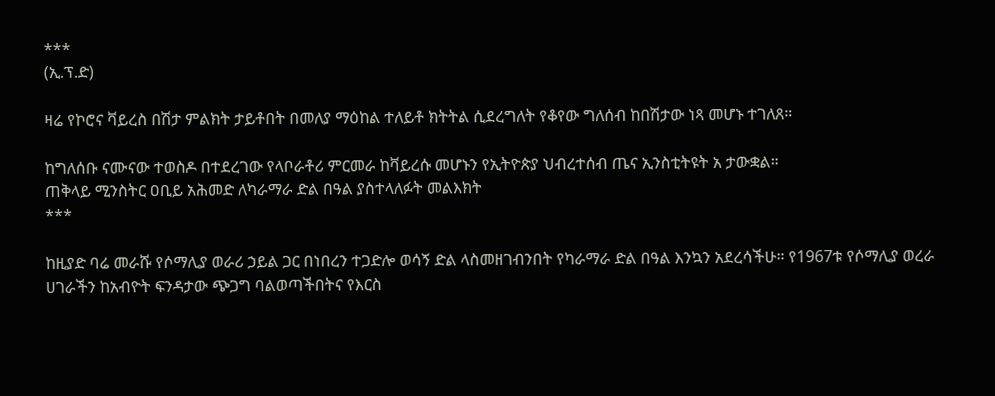***
(ኢ.ፕ.ድ)

ዛሬ የኮሮና ቫይረስ በሽታ ምልክት ታይቶበት በመለያ ማዕከል ተለይቶ ክትትል ሲደረግለት የቆየው ግለሰብ ከበሽታው ነጻ መሆኑ ተገለጸ።

ከግለሰቡ ናሙናው ተወስዶ በተደረገው የላቦራቶሪ ምርመራ ከቫይረሱ መሆኑን የኢትዮጵያ ህብረተሰብ ጤና ኢንስቲትዩት አ ታውቋል።
ጠቅላይ ሚንስትር ዐቢይ አሕመድ ለካራማራ ድል በዓል ያስተላለፉት መልእክት
***

ከዚያድ ባሬ መራሹ የሶማሊያ ወራሪ ኃይል ጋር በነበረን ተጋድሎ ወሳኝ ድል ላስመዘገብንበት የካራማራ ድል በዓል እንኳን አደረሳችሁ። የ1967ቱ የሶማሊያ ወረራ ሀገራችን ከአብዮት ፍንዳታው ጭጋግ ባልወጣችበትና የእርስ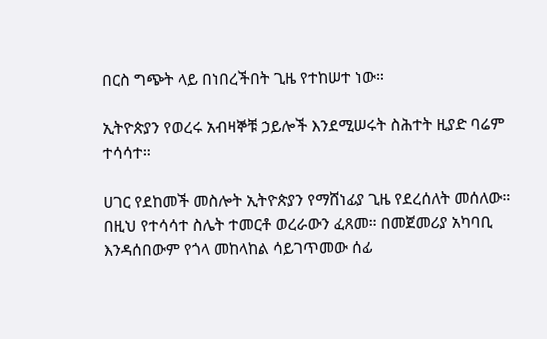በርስ ግጭት ላይ በነበረችበት ጊዜ የተከሠተ ነው።

ኢትዮጵያን የወረሩ አብዛኞቹ ኃይሎች እንደሚሠሩት ስሕተት ዚያድ ባሬም ተሳሳተ።

ሀገር የደከመች መስሎት ኢትዮጵያን የማሸነፊያ ጊዜ የደረሰለት መሰለው። በዚህ የተሳሳተ ስሌት ተመርቶ ወረራውን ፈጸመ። በመጀመሪያ አካባቢ እንዳሰበውም የጎላ መከላከል ሳይገጥመው ሰፊ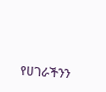የሀገራችንን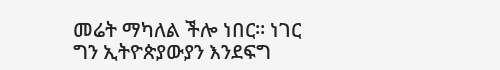መሬት ማካለል ችሎ ነበር። ነገር ግን ኢትዮጵያውያን እንደፍግ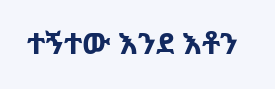ተኝተው እንደ እቶን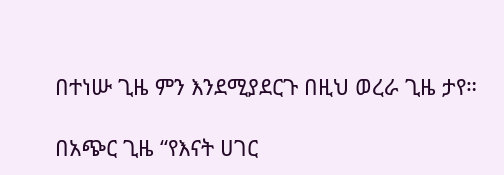በተነሡ ጊዜ ምን እንደሚያደርጉ በዚህ ወረራ ጊዜ ታየ።

በአጭር ጊዜ “የእናት ሀገር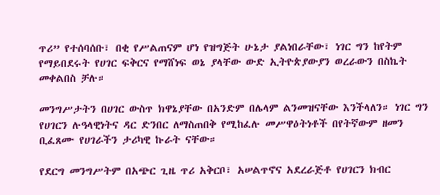ጥሪ” የተሰባሰቡ፣ በቂ የሥልጠናም ሆነ የዝግጅት ሁኔታ ያልነበራቸው፣ ነገር ግን ከየትም የማይበደሩት የሀገር ፍቅርና የማሸነፍ ወኔ ያላቸው ውድ ኢትዮጵያውያን ወረራውን በስኬት መቀልበስ ቻሉ።

መንግሥታትን በሀገር ውስጥ ክዋኔያቸው በአንድም በሌላም ልንመዝናቸው እንችላለን። ነገር ግን የሀገርን ሉዓላዊነትና ዳር ድንበር ለማስጠበቅ የሚከፈሉ መሥዋዕትነቶች በየትኛውም ዘመን ቢፈጸሙ የሀገራችን ታሪካዊ ኩራት ናቸው።

የደርግ መንግሥትም በአጭር ጊዜ ጥሪ አቅርቦ፣ አሠልጥኖና አደረራጅቶ የሀገርን ክብር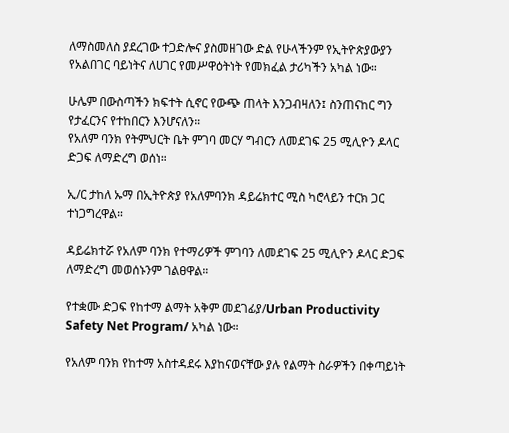ለማስመለስ ያደረገው ተጋድሎና ያስመዘገው ድል የሁላችንም የኢትዮጵያውያን የአልበገር ባይነትና ለሀገር የመሥዋዕትነት የመክፈል ታሪካችን አካል ነው።

ሁሌም በውስጣችን ክፍተት ሲኖር የውጭ ጠላት እንጋብዛለን፤ ስንጠናከር ግን የታፈርንና የተከበርን እንሆናለን።
የአለም ባንክ የትምህርት ቤት ምገባ መርሃ ግብርን ለመደገፍ 25 ሚሊዮን ዶላር ድጋፍ ለማድረግ ወሰነ።

ኢ/ር ታከለ ኡማ በኢትዮጵያ የአለምባንክ ዳይሬክተር ሚስ ካሮላይን ተርክ ጋር ተነጋግረዋል።

ዳይሬክተሯ የአለም ባንክ የተማሪዎች ምገባን ለመደገፍ 25 ሚሊዮን ዶላር ድጋፍ ለማድረግ መወሰኑንም ገልፀዋል።

የተቋሙ ድጋፍ የከተማ ልማት አቅም መደገፊያ/Urban Productivity Safety Net Program/ አካል ነው።

የአለም ባንክ የከተማ አስተዳደሩ እያከናወናቸው ያሉ የልማት ስራዎችን በቀጣይነት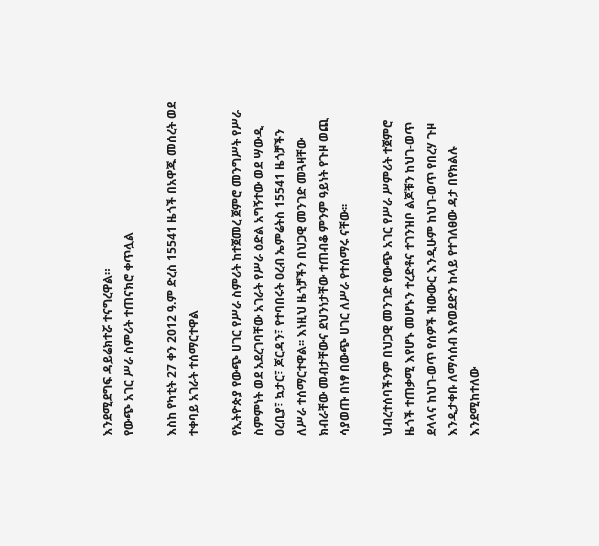እንደሚደግፍ ዳይሬክተሯ ተናግረዋል።
የውጭ አገር ሥራ ስምሪት ተጠናክሮ ቀጥሏል

እስከ የካቲት 27 ቀን 2012 ዓ.ም ድረስ 15541 ዜጎች በአዋጁ መሰረት ወደ ተቀባይ አገራት ተሰማርተዋል

የኢትዮጵያ የውጭ ሀገር የሥራ ስምሪት ከተጀመረ ጀምሮ መንግሥት የሥራ ስምምነት ወደ አደረገባቸው አገራት የሥራ ዕድል አግኝተው ወደ ሣውዲ ዐረቢያ፣ ኳታር፣ ጆርዳን፣ የተባበሩት ዐረብ ኤምሬትስ 15541 ዜጎቻችን ለሥራ ተሰማርተዋል፡፡ እነዚህ ዜጎቻችን በህጋዊ መንገድ መጓዛቸው ክብራቸው መብታቸውና ደህንነታቸው ተጠብቆ ምንም ዓይነት የጉዞ ወጪ ሳያወጡ በነፃ በውጭ ሀገር ለሥራ የተሰማሩ ናቸው፡፡

ህብረተሰባችንም በህጋዊ መንገድ የውጭ አገር የሥራ ሥምሪት ተጀምሮ ዜጎች ተጠቃሚ እየሆኑ መሆኑን ተረድቶና ተገንዝቦ ልጆቹን ከህገ-ወጥ ደላላና ከህገ-ወጥ የሰዎች ዝውውር እንዲሁም ከህገ-ወጥ የበረሃ ጉዞ እንዲታቀቡ ለማሳሰብ እየወደድን ከላይ የተገለፀው ዳታ በየክልሉ እንደሚከተለው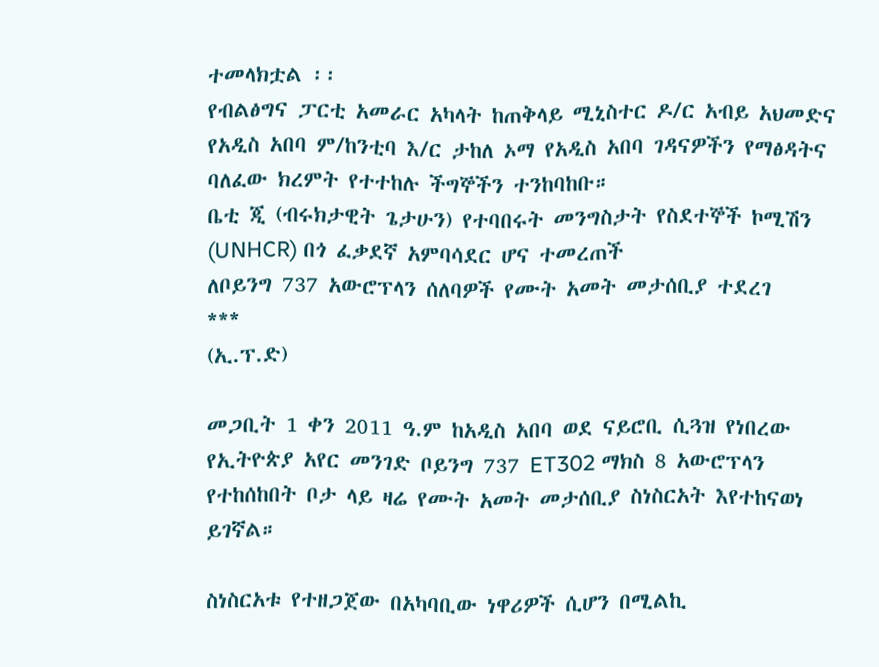ተመላክቷል ፡፡
የብልፅግና ፓርቲ አመራር አካላት ከጠቅላይ ሚኒስተር ዶ/ር አብይ አህመድና የአዲስ አበባ ም/ከንቲባ እ/ር ታከለ ኦማ የአዲስ አበባ ገዳናዎችን የማፅዳትና ባለፈው ክረምት የተተከሉ ችግኞችን ተንከባከቡ።
ቤቲ ጂ (ብሩክታዊት ጌታሁን) የተባበሩት መንግስታት የስደተኞች ኮሚሽን (UNHCR) በጎ ፈቃደኛ አምባሳደር ሆና ተመረጠች
ለቦይንግ 737 አውሮፕላን ሰለባዎች የሙት አመት መታሰቢያ ተደረገ
***
(ኢ.ፕ.ድ)

መጋቢት 1 ቀን 2011 ዓ.ም ከአዲስ አበባ ወደ ናይሮቢ ሲጓዝ የነበረው የኢትዮጵያ አየር መንገድ ቦይንግ 737 ET302 ማክስ 8 አውሮፕላን የተከሰከበት ቦታ ላይ ዛሬ የሙት አመት መታሰቢያ ስነስርአት እየተከናወነ ይገኛል።

ስነስርአቱ የተዘጋጀው በአካባቢው ነዋሪዎች ሲሆን በሚልኪ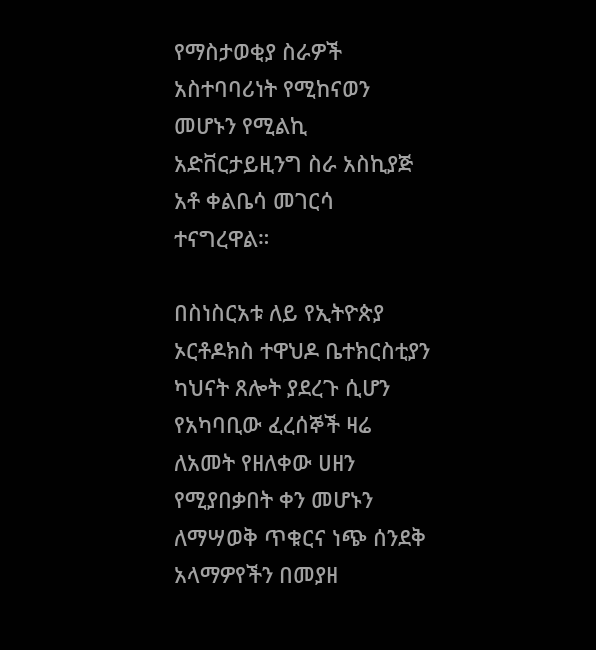የማስታወቂያ ስራዎች አስተባባሪነት የሚከናወን መሆኑን የሚልኪ አድቨርታይዚንግ ስራ አስኪያጅ አቶ ቀልቤሳ መገርሳ ተናግረዋል።

በስነስርአቱ ለይ የኢትዮጵያ ኦርቶዶክስ ተዋህዶ ቤተክርስቲያን ካህናት ጸሎት ያደረጉ ሲሆን የአካባቢው ፈረሰኞች ዛሬ ለአመት የዘለቀው ሀዘን የሚያበቃበት ቀን መሆኑን ለማሣወቅ ጥቁርና ነጭ ሰንደቅ አላማዎየችን በመያዘ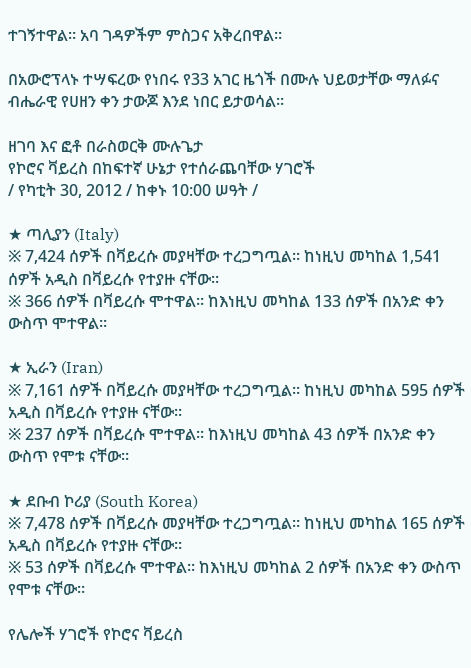ተገኝተዋል። አባ ገዳዎችም ምስጋና አቅረበዋል።

በአውሮፕላኑ ተሣፍረው የነበሩ የ33 አገር ዜጎች በሙሉ ህይወታቸው ማለፉና ብሔራዊ የሀዘን ቀን ታውጆ እንደ ነበር ይታወሳል።

ዘገባ እና ፎቶ በራስወርቅ ሙሉጌታ
የኮሮና ቫይረስ በከፍተኛ ሁኔታ የተሰራጨባቸው ሃገሮች
/ የካቲት 30, 2012 / ከቀኑ 10:00 ሠዓት /

★ ጣሊያን (Italy)
※ 7,424 ሰዎች በቫይረሱ መያዛቸው ተረጋግጧል። ከነዚህ መካከል 1,541 ሰዎች አዲስ በቫይረሱ የተያዙ ናቸው።
※ 366 ሰዎች በቫይረሱ ሞተዋል። ከእነዚህ መካከል 133 ሰዎች በአንድ ቀን ውስጥ ሞተዋል።

★ ኢራን (Iran)
※ 7,161 ሰዎች በቫይረሱ መያዛቸው ተረጋግጧል። ከነዚህ መካከል 595 ሰዎች አዲስ በቫይረሱ የተያዙ ናቸው።
※ 237 ሰዎች በቫይረሱ ሞተዋል። ከእነዚህ መካከል 43 ሰዎች በአንድ ቀን ውስጥ የሞቱ ናቸው።

★ ደቡብ ኮሪያ (South Korea)
※ 7,478 ሰዎች በቫይረሱ መያዛቸው ተረጋግጧል። ከነዚህ መካከል 165 ሰዎች አዲስ በቫይረሱ የተያዙ ናቸው።
※ 53 ሰዎች በቫይረሱ ሞተዋል። ከእነዚህ መካከል 2 ሰዎች በአንድ ቀን ውስጥ የሞቱ ናቸው።

የሌሎች ሃገሮች የኮሮና ቫይረስ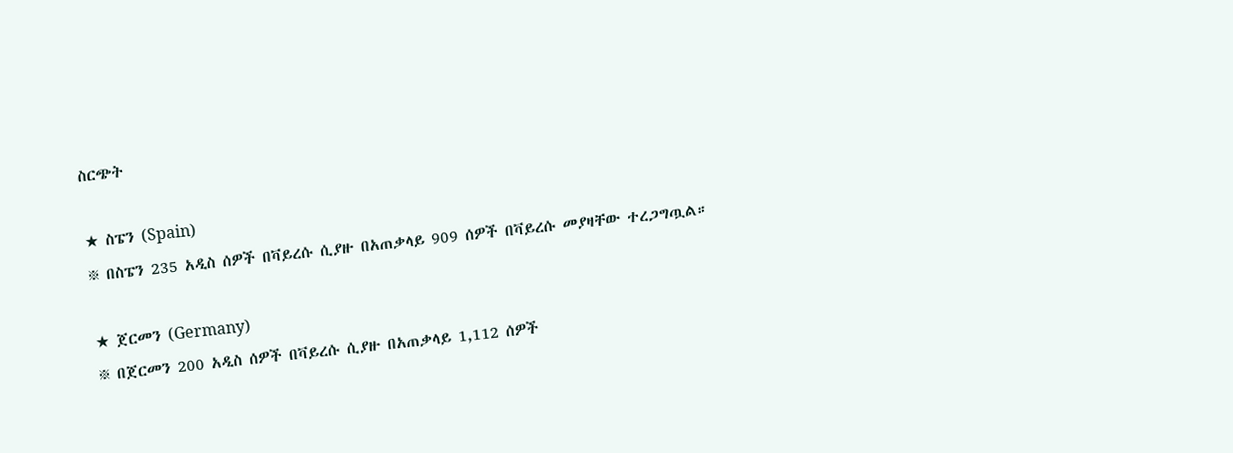ስርጭት

★ ስፔን (Spain)
※ በስፔን 235 አዲስ ሰዎች በቫይረሱ ሲያዙ በአጠቃላይ 909 ሰዎች በቫይረሱ መያዛቸው ተረጋግጧል።

★ ጀርመን (Germany)
※ በጀርመን 200 አዲስ ሰዎች በቫይረሱ ሲያዙ በአጠቃላይ 1,112 ሰዎች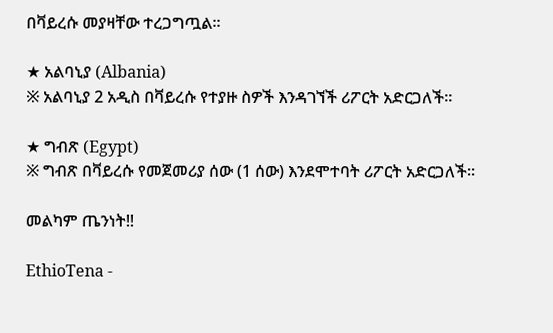በቫይረሱ መያዛቸው ተረጋግጧል።

★ አልባኒያ (Albania)
※ አልባኒያ 2 አዲስ በቫይረሱ የተያዙ ስዎች እንዳገኘች ሪፖርት አድርጋለች።

★ ግብጽ (Egypt)
※ ግብጽ በቫይረሱ የመጀመሪያ ሰው (1 ሰው) እንደሞተባት ሪፖርት አድርጋለች።

መልካም ጤንነት!!

EthioTena -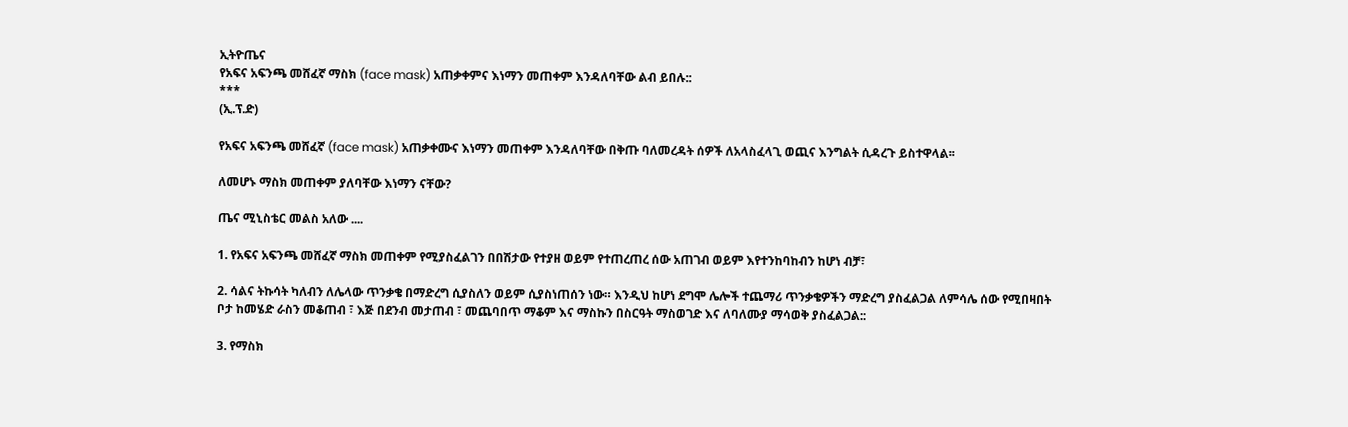ኢትዮጤና
የአፍና አፍንጫ መሸፈኛ ማስክ (face mask) አጠቃቀምና እነማን መጠቀም እንዳለባቸው ልብ ይበሉ::
***
(ኢ.ፕ.ድ)

የአፍና አፍንጫ መሸፈኛ (face mask) አጠቃቀሙና እነማን መጠቀም እንዳለባቸው በቅጡ ባለመረዳት ሰዎች ለአላስፈላጊ ወጪና እንግልት ሲዳረጉ ይስተዋላል፡፡

ለመሆኑ ማስክ መጠቀም ያለባቸው እነማን ናቸው?

ጤና ሚኒስቴር መልስ አለው ....

1. የአፍና አፍንጫ መሸፈኛ ማስክ መጠቀም የሚያስፈልገን በበሽታው የተያዘ ወይም የተጠረጠረ ሰው አጠገብ ወይም እየተንከባከብን ከሆነ ብቻ፣

2. ሳልና ትኩሳት ካለብን ለሌላው ጥንቃቄ በማድረግ ሲያስለን ወይም ሲያስነጠሰን ነው። እንዲህ ከሆነ ደግሞ ሌሎች ተጨማሪ ጥንቃቄዎችን ማድረግ ያስፈልጋል ለምሳሌ ሰው የሚበዛበት ቦታ ከመሄድ ራስን መቆጠብ ፣ እጅ በደንብ መታጠብ ፣ መጨባበጥ ማቆም እና ማስኩን በስርዓት ማስወገድ እና ለባለሙያ ማሳወቅ ያስፈልጋል::

3. የማስክ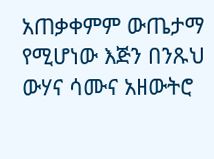አጠቃቀምም ውጤታማ የሚሆነው እጅን በንጹህ ውሃና ሳሙና አዘውትሮ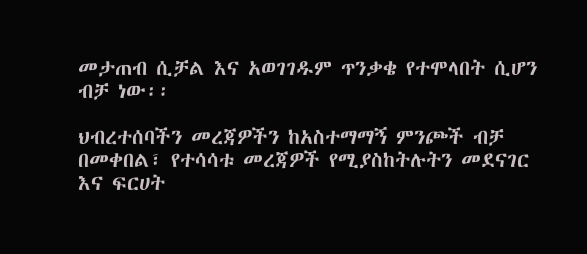መታጠብ ሲቻል እና አወገገዱም ጥንቃቄ የተሞላበት ሲሆን ብቻ ነው፡፡

ህብረተሰባችን መረጃዎችን ከአስተማማኝ ምንጮች ብቻ በመቀበል፣ የተሳሳቱ መረጃዎች የሚያስከትሉትን መደናገር እና ፍርሀት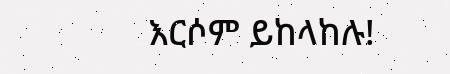እርሶም ይከላከሉ!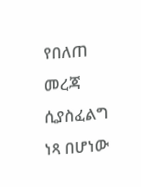የበለጠ መረጃ ሲያስፈልግ ነጻ በሆነው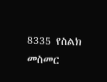8335 የስልክ መስመር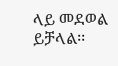ላይ መደወል ይቻላል፡፡